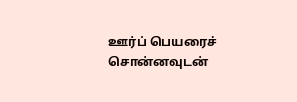ஊர்ப் பெயரைச் சொன்னவுடன்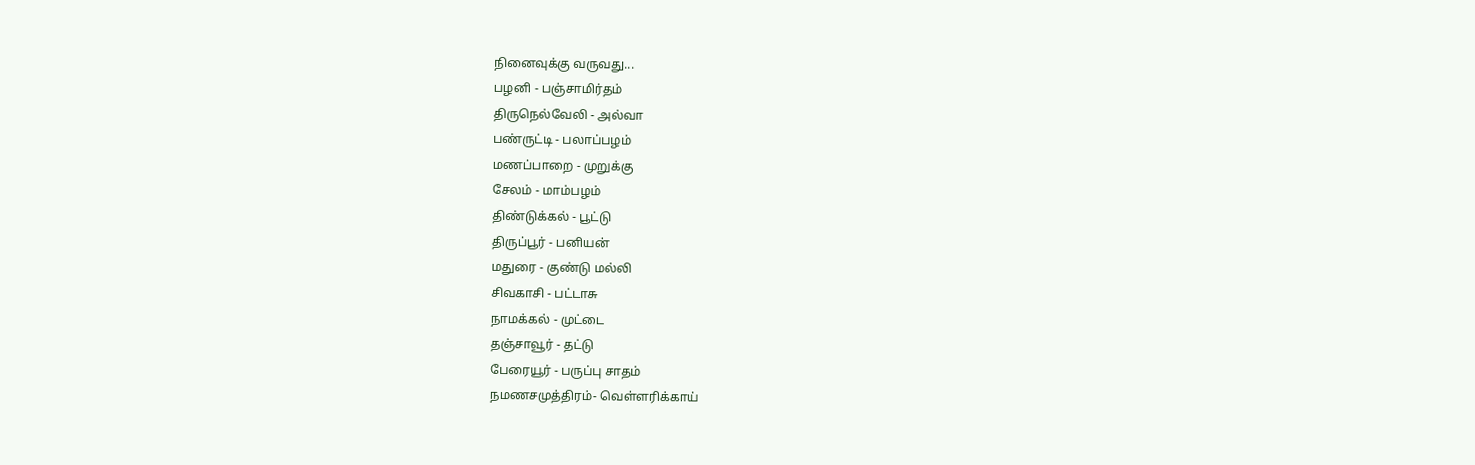நினைவுக்கு வருவது...
பழனி - பஞ்சாமிர்தம்
திருநெல்வேலி - அல்வா
பண்ருட்டி - பலாப்பழம்
மணப்பாறை - முறுக்கு
சேலம் - மாம்பழம்
திண்டுக்கல் - பூட்டு
திருப்பூர் - பனியன்
மதுரை - குண்டு மல்லி
சிவகாசி - பட்டாசு
நாமக்கல் - முட்டை
தஞ்சாவூர் - தட்டு
பேரையூர் - பருப்பு சாதம்
நமணசமுத்திரம்- வெள்ளரிக்காய்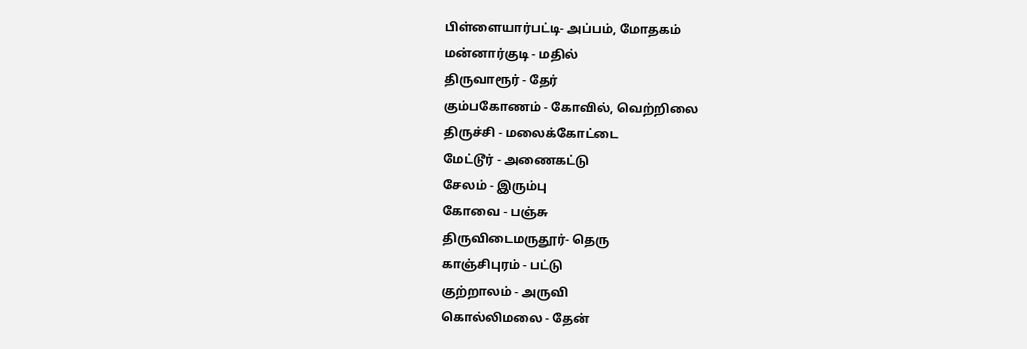பிள்ளையார்பட்டி- அப்பம், மோதகம்
மன்னார்குடி - மதில்
திருவாரூர் - தேர்
கும்பகோணம் - கோவில், வெற்றிலை
திருச்சி - மலைக்கோட்டை
மேட்டூர் - அணைகட்டு
சேலம் - இரும்பு
கோவை - பஞ்சு
திருவிடைமருதூர்- தெரு
காஞ்சிபுரம் - பட்டு
குற்றாலம் - அருவி
கொல்லிமலை - தேன்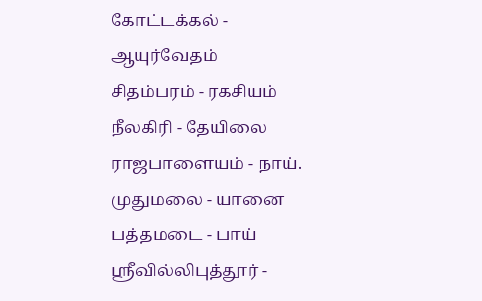கோட்டக்கல் - ஆயுர்வேதம்
சிதம்பரம் - ரகசியம்
நீலகிரி - தேயிலை
ராஜபாளையம் - நாய்.
முதுமலை - யானை
பத்தமடை - பாய்
ஸ்ரீவில்லிபுத்தூர் -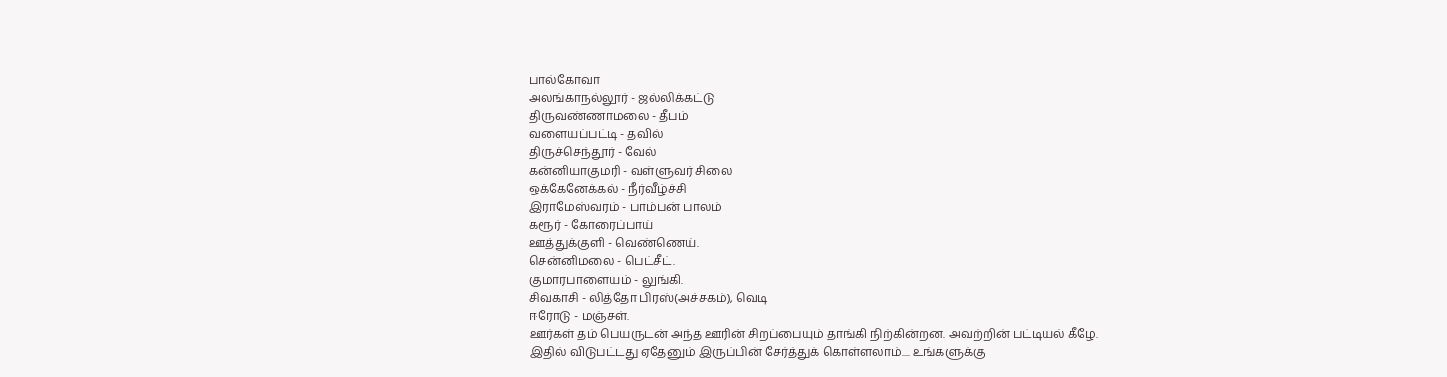பால்கோவா
அலங்காநல்லூர் - ஜல்லிக்கட்டு
திருவண்ணாமலை - தீபம்
வளையப்பட்டி - தவில்
திருச்செந்தூர் - வேல்
கன்னியாகுமரி - வள்ளுவர் சிலை
ஒக்கேனேக்கல் - நீர்வீழ்ச்சி
இராமேஸ்வரம் - பாம்பன் பாலம்
கரூர் - கோரைப்பாய்
ஊத்துக்குளி - வெண்ணெய்.
சென்னிமலை - பெட்சீட்.
குமாரபாளையம் - லுங்கி.
சிவகாசி - லித்தோ பிரஸ்(அச்சகம்), வெடி
ஈரோடு - மஞ்சள்.
ஊர்கள் தம் பெயருடன் அந்த ஊரின் சிறப்பையும் தாங்கி நிற்கின்றன. அவற்றின் பட்டியல் கீழே. இதில் விடுபட்டது ஏதேனும் இருப்பின் சேர்த்துக் கொள்ளலாம்.... உங்களுக்கு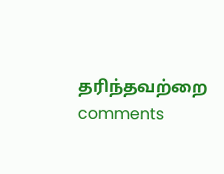தரிந்தவற்றை comments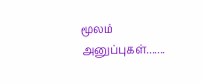மூலம் அனுப்புகள்.......